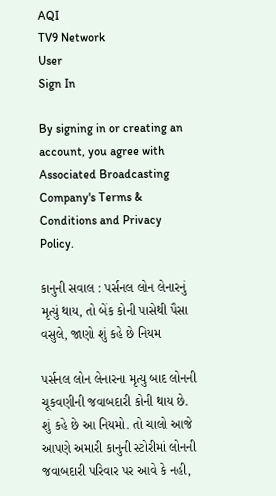AQI
TV9 Network
User
Sign In

By signing in or creating an account, you agree with Associated Broadcasting Company's Terms & Conditions and Privacy Policy.

કાનુની સવાલ : પર્સનલ લોન લેનારનું મૃત્યું થાય, તો બેંક કોની પાસેથી પૈસા વસુલે, જાણો શું કહે છે નિયમ

પર્સનલ લોન લેનારના મૃત્યુ બાદ લોનની ચૂકવણીની જવાબદારી કોની થાય છે. શું કહે છે આ નિયમો. તો ચાલો આજે આપણે અમારી કાનુની સ્ટોરીમાં લોનની જવાબદારી પરિવાર પર આવે કે નહી,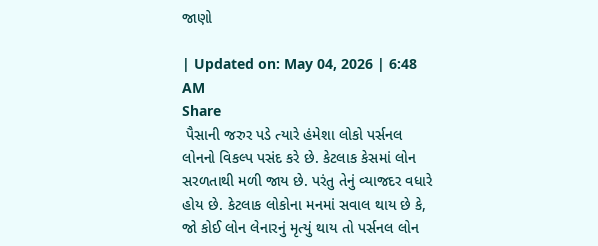જાણો

| Updated on: May 04, 2026 | 6:48 AM
Share
 પૈસાની જરુર પડે ત્યારે હંમેશા લોકો પર્સનલ લોનનો વિકલ્પ પસંદ કરે છે. કેટલાક કેસમાં લોન સરળતાથી મળી જાય છે. પરંતુ તેનું વ્યાજદર વધારે હોય છે. કેટલાક લોકોના મનમાં સવાલ થાય છે કે, જો કોઈ લોન લેનારનું મૃત્યું થાય તો પર્સનલ લોન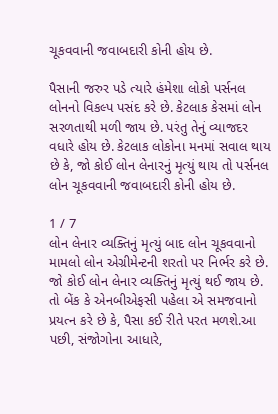ચૂકવવાની જવાબદારી કોની હોય છે.

પૈસાની જરુર પડે ત્યારે હંમેશા લોકો પર્સનલ લોનનો વિકલ્પ પસંદ કરે છે. કેટલાક કેસમાં લોન સરળતાથી મળી જાય છે. પરંતુ તેનું વ્યાજદર વધારે હોય છે. કેટલાક લોકોના મનમાં સવાલ થાય છે કે, જો કોઈ લોન લેનારનું મૃત્યું થાય તો પર્સનલ લોન ચૂકવવાની જવાબદારી કોની હોય છે.

1 / 7
લોન લેનાર વ્યક્તિનું મૃત્યું બાદ લોન ચૂકવવાનો મામલો લોન એગ્રીમેન્ટની શરતો પર નિર્ભર કરે છે. જો કોઈ લોન લેનાર વ્યક્તિનું મૃત્યું થઈ જાય છે. તો બેંક કે એનબીએફસી પહેલા એ સમજવાનો પ્રયત્ન કરે છે કે, પૈસા કઈ રીતે પરત મળશે.આ પછી, સંજોગોના આધારે,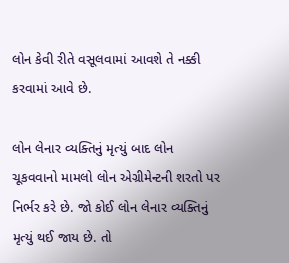લોન કેવી રીતે વસૂલવામાં આવશે તે નક્કી કરવામાં આવે છે.

લોન લેનાર વ્યક્તિનું મૃત્યું બાદ લોન ચૂકવવાનો મામલો લોન એગ્રીમેન્ટની શરતો પર નિર્ભર કરે છે. જો કોઈ લોન લેનાર વ્યક્તિનું મૃત્યું થઈ જાય છે. તો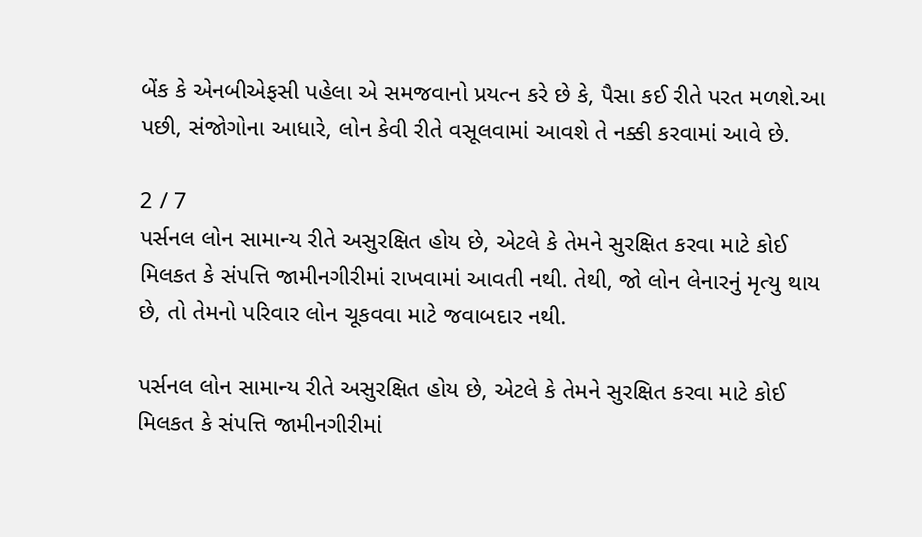બેંક કે એનબીએફસી પહેલા એ સમજવાનો પ્રયત્ન કરે છે કે, પૈસા કઈ રીતે પરત મળશે.આ પછી, સંજોગોના આધારે, લોન કેવી રીતે વસૂલવામાં આવશે તે નક્કી કરવામાં આવે છે.

2 / 7
પર્સનલ લોન સામાન્ય રીતે અસુરક્ષિત હોય છે, એટલે કે તેમને સુરક્ષિત કરવા માટે કોઈ મિલકત કે સંપત્તિ જામીનગીરીમાં રાખવામાં આવતી નથી. તેથી, જો લોન લેનારનું મૃત્યુ થાય છે, તો તેમનો પરિવાર લોન ચૂકવવા માટે જવાબદાર નથી.

પર્સનલ લોન સામાન્ય રીતે અસુરક્ષિત હોય છે, એટલે કે તેમને સુરક્ષિત કરવા માટે કોઈ મિલકત કે સંપત્તિ જામીનગીરીમાં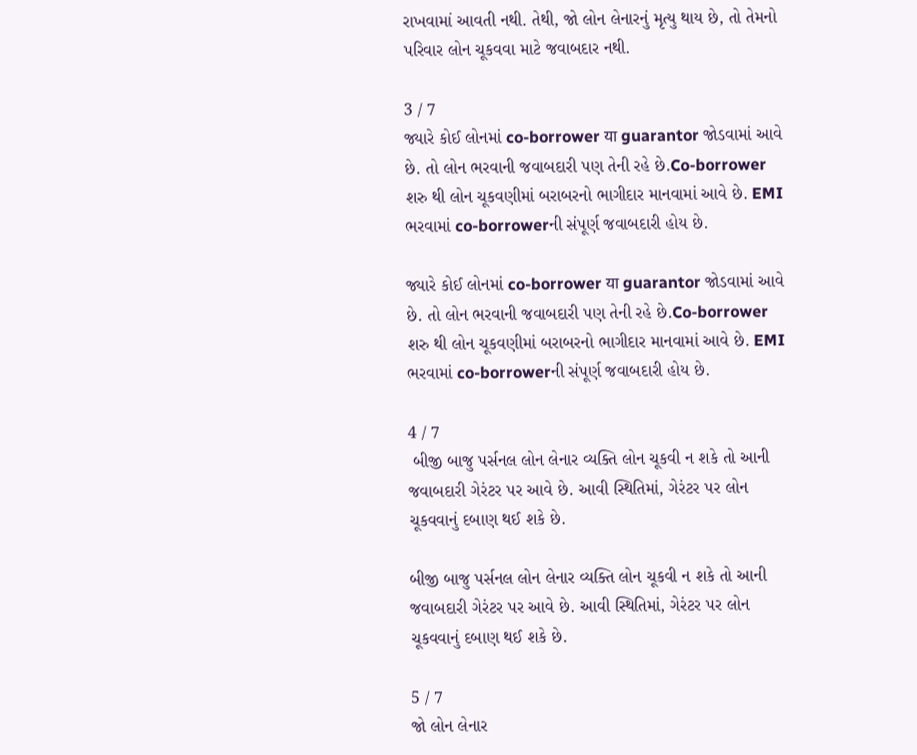રાખવામાં આવતી નથી. તેથી, જો લોન લેનારનું મૃત્યુ થાય છે, તો તેમનો પરિવાર લોન ચૂકવવા માટે જવાબદાર નથી.

3 / 7
જ્યારે કોઈ લોનમાં co-borrower या guarantor જોડવામાં આવે છે. તો લોન ભરવાની જવાબદારી પણ તેની રહે છે.Co-borrower શરુ થી લોન ચૂકવણીમાં બરાબરનો ભાગીદાર માનવામાં આવે છે. EMI ભરવામાં co-borrowerની સંપૂર્ણ જવાબદારી હોય છે.

જ્યારે કોઈ લોનમાં co-borrower या guarantor જોડવામાં આવે છે. તો લોન ભરવાની જવાબદારી પણ તેની રહે છે.Co-borrower શરુ થી લોન ચૂકવણીમાં બરાબરનો ભાગીદાર માનવામાં આવે છે. EMI ભરવામાં co-borrowerની સંપૂર્ણ જવાબદારી હોય છે.

4 / 7
 બીજી બાજુ પર્સનલ લોન લેનાર વ્યક્તિ લોન ચૂકવી ન શકે તો આની જવાબદારી ગેરંટર પર આવે છે. આવી સ્થિતિમાં, ગેરંટર પર લોન ચૂકવવાનું દબાણ થઈ શકે છે.

બીજી બાજુ પર્સનલ લોન લેનાર વ્યક્તિ લોન ચૂકવી ન શકે તો આની જવાબદારી ગેરંટર પર આવે છે. આવી સ્થિતિમાં, ગેરંટર પર લોન ચૂકવવાનું દબાણ થઈ શકે છે.

5 / 7
જો લોન લેનાર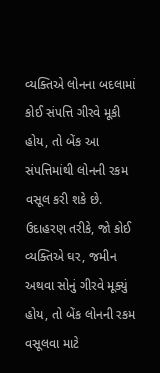વ્યક્તિએ લોનના બદલામાં કોઈ સંપત્તિ ગીરવે મૂકી હોય, તો બેંક આ સંપત્તિમાંથી લોનની રકમ વસૂલ કરી શકે છે. ઉદાહરણ તરીકે, જો કોઈ વ્યક્તિએ ઘર, જમીન અથવા સોનું ગીરવે મૂક્યું હોય, તો બેંક લોનની રકમ વસૂલવા માટે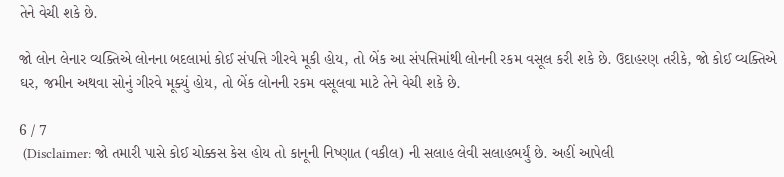તેને વેચી શકે છે.

જો લોન લેનાર વ્યક્તિએ લોનના બદલામાં કોઈ સંપત્તિ ગીરવે મૂકી હોય, તો બેંક આ સંપત્તિમાંથી લોનની રકમ વસૂલ કરી શકે છે. ઉદાહરણ તરીકે, જો કોઈ વ્યક્તિએ ઘર, જમીન અથવા સોનું ગીરવે મૂક્યું હોય, તો બેંક લોનની રકમ વસૂલવા માટે તેને વેચી શકે છે.

6 / 7
 (Disclaimer: જો તમારી પાસે કોઈ ચોક્કસ કેસ હોય તો કાનૂની નિષ્ણાત (વકીલ) ની સલાહ લેવી સલાહભર્યું છે. અહીં આપેલી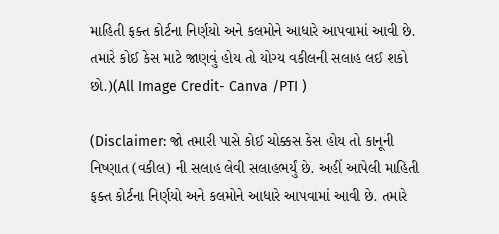માહિતી ફક્ત કોર્ટના નિર્ણયો અને કલમોને આધારે આપવામાં આવી છે. તમારે કોઈ કેસ માટે જાણવું હોય તો યોગ્ય વકીલની સલાહ લઈ શકો છો.)(All Image Credit- Canva /PTI )

(Disclaimer: જો તમારી પાસે કોઈ ચોક્કસ કેસ હોય તો કાનૂની નિષ્ણાત (વકીલ) ની સલાહ લેવી સલાહભર્યું છે. અહીં આપેલી માહિતી ફક્ત કોર્ટના નિર્ણયો અને કલમોને આધારે આપવામાં આવી છે. તમારે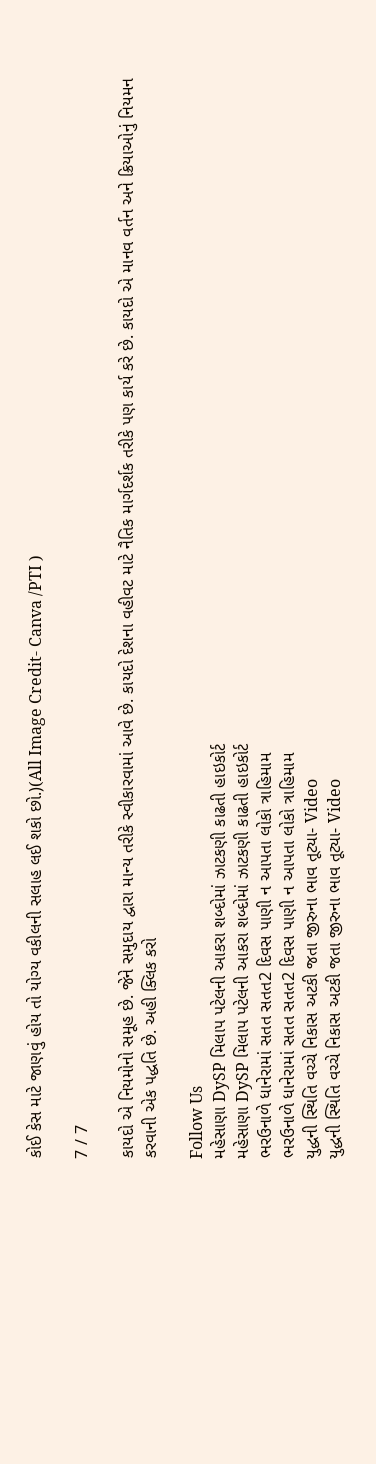કોઈ કેસ માટે જાણવું હોય તો યોગ્ય વકીલની સલાહ લઈ શકો છો.)(All Image Credit- Canva /PTI )

7 / 7

કાયદો એ નિયમોનો સમૂહ છે. જેને સમુદાય દ્વારા માન્ય તરીકે સ્વીકારવામાં આવે છે. કાયદો દેશના વહીવટ માટે નૈતિક માર્ગદર્શક તરીકે પણ કાર્ય કરે છે. કાયદો એ માનવ વર્તન અને ક્રિયાઓનું નિયમન કરવાની એક પદ્ધતિ છે. અહી ક્લિક કરો

Follow Us
મહેસાણા DySP મિલાપ પટેલની આકરા શબ્દોમાં ઝાટકણી કાઢતી હાઇકોર્ટ
મહેસાણા DySP મિલાપ પટેલની આકરા શબ્દોમાં ઝાટકણી કાઢતી હાઇકોર્ટ
ભરઉનાળે ધાનેરામાં સતત સતત2 દિવસ પાણી ન આપતા લોકો ત્રાહિમામ
ભરઉનાળે ધાનેરામાં સતત સતત2 દિવસ પાણી ન આપતા લોકો ત્રાહિમામ
યુદ્ધની સ્થિતિ વચ્ચે નિકાસ અટકી જતા જીરુના ભાવ તૂટ્યા- Video
યુદ્ધની સ્થિતિ વચ્ચે નિકાસ અટકી જતા જીરુના ભાવ તૂટ્યા- Video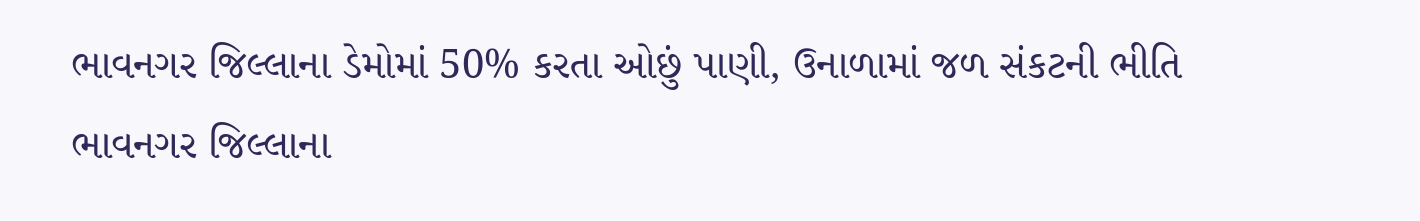ભાવનગર જિલ્લાના ડેમોમાં 50% કરતા ઓછું પાણી, ઉનાળામાં જળ સંકટની ભીતિ
ભાવનગર જિલ્લાના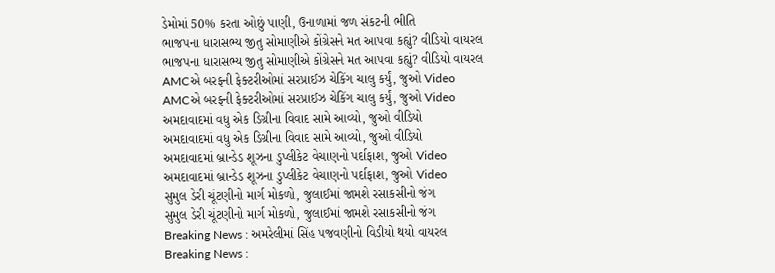ડેમોમાં 50% કરતા ઓછું પાણી, ઉનાળામાં જળ સંકટની ભીતિ
ભાજપના ધારાસભ્ય જીતુ સોમાણીએ કોંગ્રેસને મત આપવા કહ્યું? વીડિયો વાયરલ
ભાજપના ધારાસભ્ય જીતુ સોમાણીએ કોંગ્રેસને મત આપવા કહ્યું? વીડિયો વાયરલ
AMCએ બરફની ફેક્ટરીઓમાં સરપ્રાઈઝ ચેકિંગ ચાલુ કર્યું, જુઓ Video
AMCએ બરફની ફેક્ટરીઓમાં સરપ્રાઈઝ ચેકિંગ ચાલુ કર્યું, જુઓ Video
અમદાવાદમાં વધુ એક ડિગ્રીના વિવાદ સામે આવ્યો, જુઓ વીડિયો
અમદાવાદમાં વધુ એક ડિગ્રીના વિવાદ સામે આવ્યો, જુઓ વીડિયો
અમદાવાદમાં બ્રાન્ડેડ શૂઝના ડુપ્લીકેટ વેચાણનો પર્દાફાશ, જુઓ Video
અમદાવાદમાં બ્રાન્ડેડ શૂઝના ડુપ્લીકેટ વેચાણનો પર્દાફાશ, જુઓ Video
સુમુલ ડેરી ચૂંટણીનો માર્ગ મોકળો, જુલાઈમાં જામશે રસાકસીનો જંગ
સુમુલ ડેરી ચૂંટણીનો માર્ગ મોકળો, જુલાઈમાં જામશે રસાકસીનો જંગ
Breaking News : અમરેલીમાં સિંહ પજવણીનો વિડીયો થયો વાયરલ
Breaking News :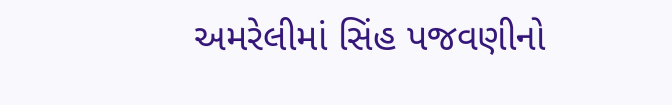અમરેલીમાં સિંહ પજવણીનો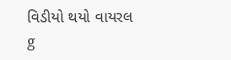વિડીયો થયો વાયરલ
g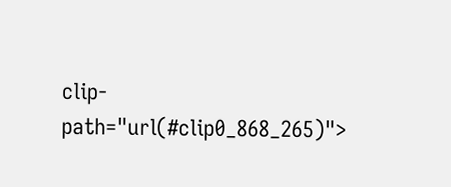clip-path="url(#clip0_868_265)">